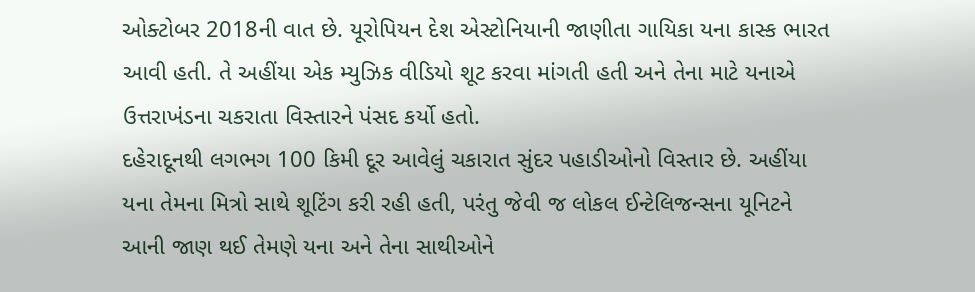ઓક્ટોબર 2018ની વાત છે. યૂરોપિયન દેશ એસ્ટોનિયાની જાણીતા ગાયિકા યના કાસ્ક ભારત આવી હતી. તે અહીંયા એક મ્યુઝિક વીડિયો શૂટ કરવા માંગતી હતી અને તેના માટે યનાએ ઉત્તરાખંડના ચકરાતા વિસ્તારને પંસદ કર્યો હતો.
દહેરાદૂનથી લગભગ 100 કિમી દૂર આવેલું ચકારાત સુંદર પહાડીઓનો વિસ્તાર છે. અહીંયા યના તેમના મિત્રો સાથે શૂટિંગ કરી રહી હતી, પરંતુ જેવી જ લોકલ ઈન્ટેલિજન્સના યૂનિટને આની જાણ થઈ તેમણે યના અને તેના સાથીઓને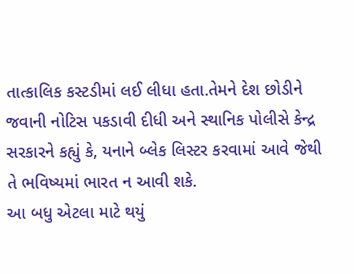તાત્કાલિક કસ્ટડીમાં લઈ લીધા હતા.તેમને દેશ છોડીને જવાની નોટિસ પકડાવી દીધી અને સ્થાનિક પોલીસે કેન્દ્ર સરકારને કહ્યું કે, યનાને બ્લેક લિસ્ટર કરવામાં આવે જેથી તે ભવિષ્યમાં ભારત ન આવી શકે.
આ બધુ એટલા માટે થયું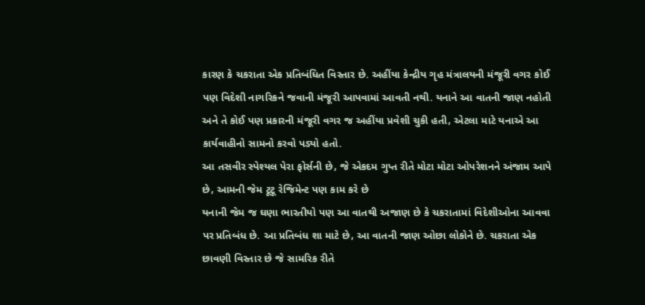કારણ કે ચકરાતા એક પ્રતિબંધિત વિસ્તાર છે. અહીંયા કેન્દ્રીય ગૃહ મંત્રાલયની મંજૂરી વગર કોઈ પણ વિદેશી નાગરિકને જવાની મંજૂરી આપવામાં આવતી નથી. યનાને આ વાતની જાણ નહોતી અને તે કોઈ પણ પ્રકારની મંજૂરી વગર જ અહીંયા પ્રવેશી ચુકી હતી, એટલા માટે યનાએ આ કાર્યવાહીનો સામનો કરવો પડ્યો હતો.
આ તસવીર સ્પેશ્યલ પેરા ફોર્સની છે, જે એકદમ ગુપ્ત રીતે મોટા મોટા ઓપરેશનને અંજામ આપે છે, આમની જેમ ટૂટૂ રેજિમેન્ટ પણ કામ કરે છે
યનાની જેમ જ ઘણા ભારતીયો પણ આ વાતથી અજાણ છે કે ચકરાતામાં વિદેશીઓના આવવા પર પ્રતિબંધ છે. આ પ્રતિબંધ શા માટે છે, આ વાતની જાણ ઓછા લોકોને છે. ચકરાતા એક છાવણી વિસ્તાર છે જે સામરિક રીતે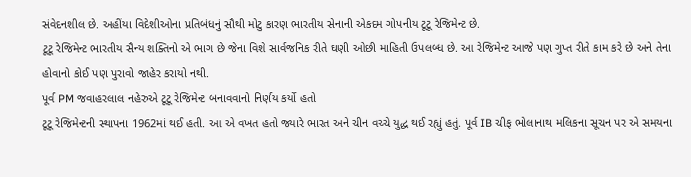સંવેદનશીલ છે. અહીંયા વિદેશીઓના પ્રતિબંધનું સૌથી મોટુ કારણ ભારતીય સેનાની એકદમ ગોપનીય ટૂટૂ રેજિમેન્ટ છે.
ટૂટૂ રેજિમેન્ટ ભારતીય સૈન્ય શક્તિનો એ ભાગ છે જેના વિશે સાર્વજનિક રીતે ઘણી ઓછી માહિતી ઉપલબ્ધ છે. આ રેજિમેન્ટ આજે પણ ગુપ્ત રીતે કામ કરે છે અને તેના હોવાનો કોઈ પણ પુરાવો જાહેર કરાયો નથી.
પૂર્વ PM જવાહરલાલ નહેરુએ ટૂટૂ રેજિમેન્ટ બનાવવાનો નિર્ણય કર્યો હતો
ટૂટૂ રેજિમેન્ટની સ્થાપના 1962માં થઈ હતી. આ એ વખત હતો જ્યારે ભારત અને ચીન વચ્ચે યુદ્ધ થઈ રહ્યું હતું. પૂર્વ IB ચીફ ભોલાનાથ મલિકના સૂચન પર એ સમયના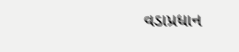વડાપ્રધાન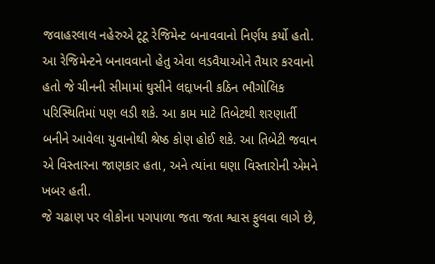જવાહરલાલ નહેરુએ ટૂટૂ રેજિમેન્ટ બનાવવાનો નિર્ણય કર્યો હતો.
આ રેજિમેન્ટને બનાવવાનો હેતુ એવા લડવૈયાઓને તૈયાર કરવાનો હતો જે ચીનની સીમામાં ઘુસીને લદ્દાખની કઠિન ભૌગોલિક પરિસ્થિતિમાં પણ લડી શકે. આ કામ માટે તિબેટથી શરણાર્તી બનીને આવેલા યુવાનોથી શ્રેષ્ઠ કોણ હોઈ શકે. આ તિબેટી જવાન એ વિસ્તારના જાણકાર હતા, અને ત્યાંના ઘણા વિસ્તારોની એમને ખબર હતી.
જે ચઢાણ પર લોકોના પગપાળા જતા જતા શ્વાસ ફુલવા લાગે છે,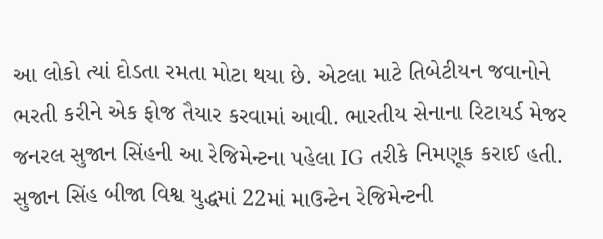આ લોકો ત્યાં દોડતા રમતા મોટા થયા છે. એટલા માટે તિબેટીયન જવાનોને ભરતી કરીને એક ફોજ તૈયાર કરવામાં આવી. ભારતીય સેનાના રિટાયર્ડ મેજર જનરલ સુજાન સિંહની આ રેજિમેન્ટના પહેલા IG તરીકે નિમણૂક કરાઈ હતી.
સુજાન સિંહ બીજા વિશ્વ યુદ્ધમાં 22માં માઉન્ટેન રેજિમેન્ટની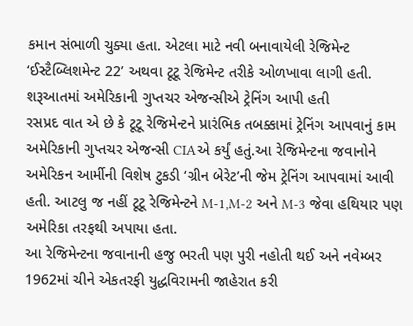કમાન સંભાળી ચુક્યા હતા. એટલા માટે નવી બનાવાયેલી રેજિમેન્ટ ‘ઈસ્ટૈબ્લિશમેન્ટ 22’ અથવા ટૂટૂ રેજિમેન્ટ તરીકે ઓળખાવા લાગી હતી.
શરૂઆતમાં અમેરિકાની ગુપ્તચર એજન્સીએ ટ્રેનિંગ આપી હતી
રસપ્રદ વાત એ છે કે ટૂટૂ રેજિમેન્ટને પ્રારંભિક તબક્કામાં ટ્રેનિંગ આપવાનું કામ અમેરિકાની ગુપ્તચર એજન્સી CIAએ કર્યું હતું.આ રેજિમેન્ટના જવાનોને અમેરિકન આર્મીની વિશેષ ટુકડી ‘ગ્રીન બેરેટ’ની જેમ ટ્રેનિંગ આપવામાં આવી હતી. આટલુ જ નહીં ટૂટૂ રેજિમેન્ટને M-1,M-2 અને M-3 જેવા હથિયાર પણ અમેરિકા તરફથી અપાયા હતા.
આ રેજિમેન્ટના જવાનાની હજુ ભરતી પણ પુરી નહોતી થઈ અને નવેમ્બર 1962માં ચીને એકતરફી યુદ્ધવિરામની જાહેરાત કરી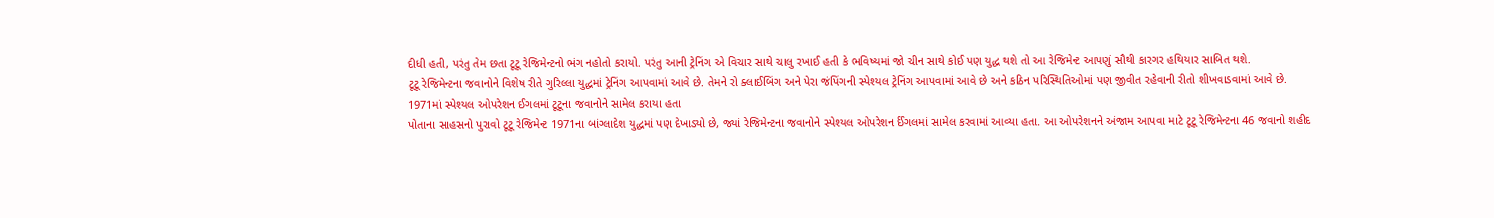દીધી હતી, પરંતુ તેમ છતા ટૂટૂ રેજિમેન્ટનો ભંગ નહોતો કરાયો. પરંતુ આની ટ્રેનિંગ એ વિચાર સાથે ચાલુ રખાઈ હતી કે ભવિષ્યમાં જો ચીન સાથે કોઈ પણ યુદ્ધ થશે તો આ રેજિમેન્ટ આપણું સૌથી કારગર હથિયાર સાબિત થશે.
ટૂટૂ રેજિમેન્ટના જવાનોને વિશેષ રીતે ગુરિલ્લા યુદ્ધમાં ટ્રેનિંગ આપવામાં આવે છે. તેમને રો ક્લાઈબિંગ અને પેરા જંપિંગની સ્પેશ્યલ ટ્રેનિંગ આપવામાં આવે છે અને કઠિન પરિસ્થિતિઓમાં પણ જીવીત રહેવાની રીતો શીખવાડવામાં આવે છે.
1971માં સ્પેશ્યલ ઓપરેશન ઈગલમાં ટૂટૂના જવાનોને સામેલ કરાયા હતા
પોતાના સાહસનો પુરાવો ટૂટૂ રેજિમેન્ટ 1971ના બાંગ્લાદેશ યુદ્ધમાં પણ દેખાડ્યો છે, જ્યાં રેજિમેન્ટના જવાનોને સ્પેશ્યલ ઓપરેશન ર્ઈગલમાં સામેલ કરવામાં આવ્યા હતા. આ ઓપરેશનને અંજામ આપવા માટે ટૂટૂ રેજિમેન્ટના 46 જવાનો શહીદ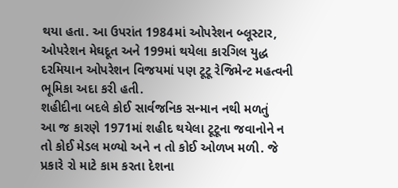થયા હતા. આ ઉપરાંત 1984માં ઓપરેશન બ્લૂસ્ટાર, ઓપરેશન મેઘદૂત અને 199માં થયેલા કારગિલ યુદ્ધ દરમિયાન ઓપરેશન વિજયમાં પણ ટૂટૂ રેજિમેન્ટ મહત્વની ભૂમિકા અદા કરી હતી.
શહીદીના બદલે કોઈ સાર્વજનિક સન્માન નથી મળતું
આ જ કારણે 1971માં શહીદ થયેલા ટૂટૂના જવાનોને ન તો કોઈ મેડલ મળ્યો અને ન તો કોઈ ઓળખ મળી. જે પ્રકારે રો માટે કામ કરતા દેશના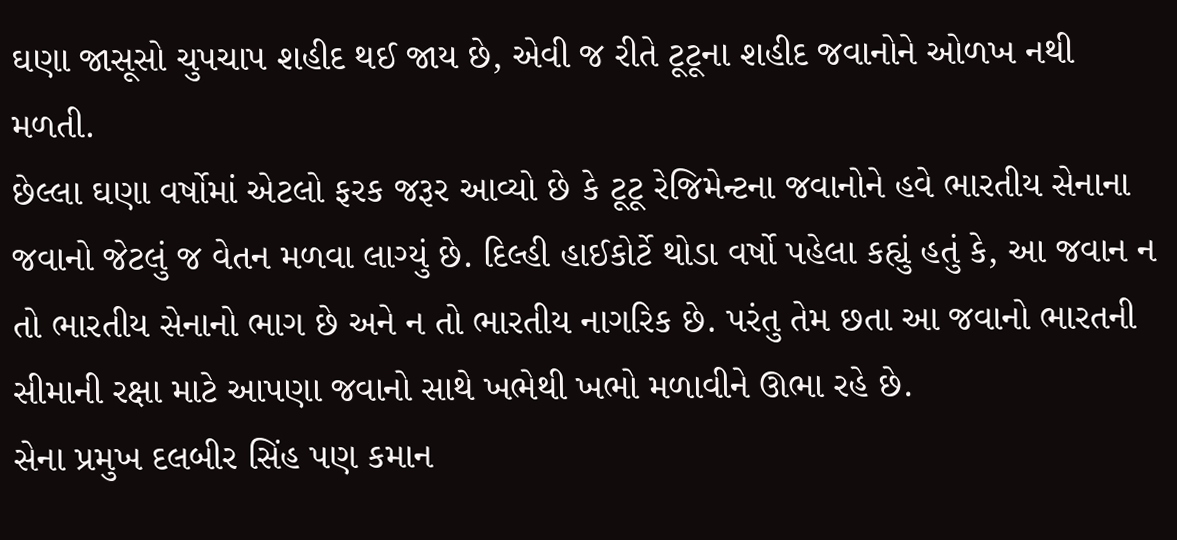ઘણા જાસૂસો ચુપચાપ શહીદ થઈ જાય છે, એવી જ રીતે ટૂટૂના શહીદ જવાનોને ઓળખ નથી મળતી.
છેલ્લા ઘણા વર્ષોમાં એટલો ફરક જરૂર આવ્યો છે કે ટૂટૂ રેજિમેન્ટના જવાનોને હવે ભારતીય સેનાના જવાનો જેટલું જ વેતન મળવા લાગ્યું છે. દિલ્હી હાઈકોર્ટે થોડા વર્ષો પહેલા કહ્યું હતું કે, આ જવાન ન તો ભારતીય સેનાનો ભાગ છે અને ન તો ભારતીય નાગરિક છે. પરંતુ તેમ છતા આ જવાનો ભારતની સીમાની રક્ષા માટે આપણા જવાનો સાથે ખભેથી ખભો મળાવીને ઊભા રહે છે.
સેના પ્રમુખ દલબીર સિંહ પણ કમાન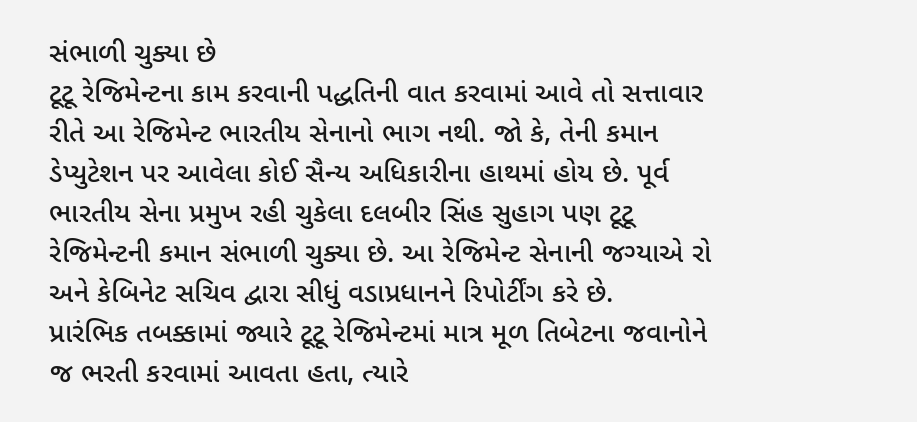સંભાળી ચુક્યા છે
ટૂટૂ રેજિમેન્ટના કામ કરવાની પદ્ધતિની વાત કરવામાં આવે તો સત્તાવાર રીતે આ રેજિમેન્ટ ભારતીય સેનાનો ભાગ નથી. જો કે, તેની કમાન ડેપ્યુટેશન પર આવેલા કોઈ સૈન્ય અધિકારીના હાથમાં હોય છે. પૂર્વ ભારતીય સેના પ્રમુખ રહી ચુકેલા દલબીર સિંહ સુહાગ પણ ટૂટૂ રેજિમેન્ટની કમાન સંભાળી ચુક્યા છે. આ રેજિમેન્ટ સેનાની જગ્યાએ રો અને કેબિનેટ સચિવ દ્વારા સીધું વડાપ્રધાનને રિપોર્ટીંગ કરે છે.
પ્રારંભિક તબક્કામાં જ્યારે ટૂટૂ રેજિમેન્ટમાં માત્ર મૂળ તિબેટના જવાનોને જ ભરતી કરવામાં આવતા હતા, ત્યારે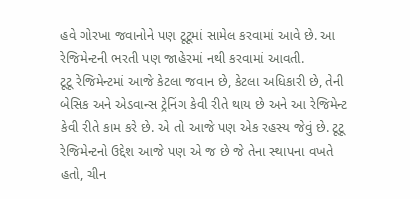હવે ગોરખા જવાનોને પણ ટૂટૂમાં સામેલ કરવામાં આવે છે. આ રેજિમેન્ટની ભરતી પણ જાહેરમાં નથી કરવામાં આવતી.
ટૂટૂ રેજિમેન્ટમાં આજે કેટલા જવાન છે, કેટલા અધિકારી છે, તેની બેસિક અને એડવાન્સ ટ્રેનિંગ કેવી રીતે થાય છે અને આ રેજિમેન્ટ કેવી રીતે કામ કરે છે. એ તો આજે પણ એક રહસ્ય જેવું છે. ટૂટૂ રેજિમેન્ટનો ઉદ્દેશ આજે પણ એ જ છે જે તેના સ્થાપના વખતે હતો, ચીન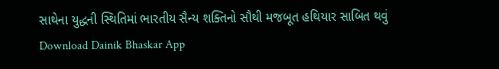સાથેના યુદ્ધની સ્થિતિમાં ભારતીય સૈન્ય શક્તિનો સૌથી મજબૂત હથિયાર સાબિત થવું
Download Dainik Bhaskar App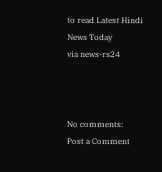to read Latest Hindi News Today
via news-rs24



No comments:
Post a Comment